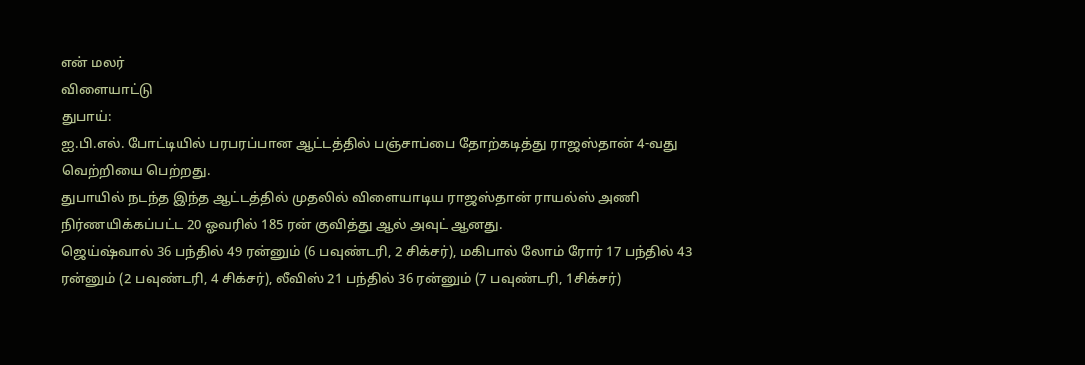என் மலர்
விளையாட்டு
துபாய்:
ஐ.பி.எல். போட்டியில் பரபரப்பான ஆட்டத்தில் பஞ்சாப்பை தோற்கடித்து ராஜஸ்தான் 4-வது வெற்றியை பெற்றது.
துபாயில் நடந்த இந்த ஆட்டத்தில் முதலில் விளையாடிய ராஜஸ்தான் ராயல்ஸ் அணி நிர்ணயிக்கப்பட்ட 20 ஓவரில் 185 ரன் குவித்து ஆல் அவுட் ஆனது.
ஜெய்ஷ்வால் 36 பந்தில் 49 ரன்னும் (6 பவுண்டரி, 2 சிக்சர்), மகிபால் லோம் ரோர் 17 பந்தில் 43 ரன்னும் (2 பவுண்டரி, 4 சிக்சர்), லீவிஸ் 21 பந்தில் 36 ரன்னும் (7 பவுண்டரி, 1சிக்சர்)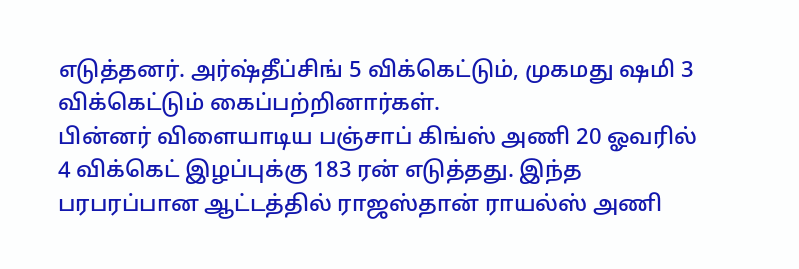எடுத்தனர். அர்ஷ்தீப்சிங் 5 விக்கெட்டும், முகமது ஷமி 3 விக்கெட்டும் கைப்பற்றினார்கள்.
பின்னர் விளையாடிய பஞ்சாப் கிங்ஸ் அணி 20 ஓவரில் 4 விக்கெட் இழப்புக்கு 183 ரன் எடுத்தது. இந்த பரபரப்பான ஆட்டத்தில் ராஜஸ்தான் ராயல்ஸ் அணி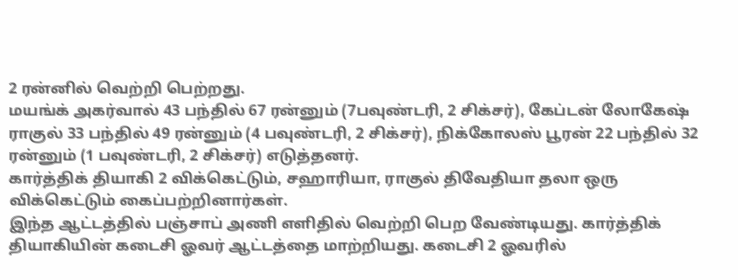2 ரன்னில் வெற்றி பெற்றது.
மயங்க் அகர்வால் 43 பந்தில் 67 ரன்னும் (7பவுண்டரி, 2 சிக்சர்), கேப்டன் லோகேஷ் ராகுல் 33 பந்தில் 49 ரன்னும் (4 பவுண்டரி, 2 சிக்சர்), நிக்கோலஸ் பூரன் 22 பந்தில் 32 ரன்னும் (1 பவுண்டரி, 2 சிக்சர்) எடுத்தனர்.
கார்த்திக் தியாகி 2 விக்கெட்டும், சஹாரியா, ராகுல் திவேதியா தலா ஒரு விக்கெட்டும் கைப்பற்றினார்கள்.
இந்த ஆட்டத்தில் பஞ்சாப் அணி எளிதில் வெற்றி பெற வேண்டியது. கார்த்திக் தியாகியின் கடைசி ஓவர் ஆட்டத்தை மாற்றியது. கடைசி 2 ஓவரில்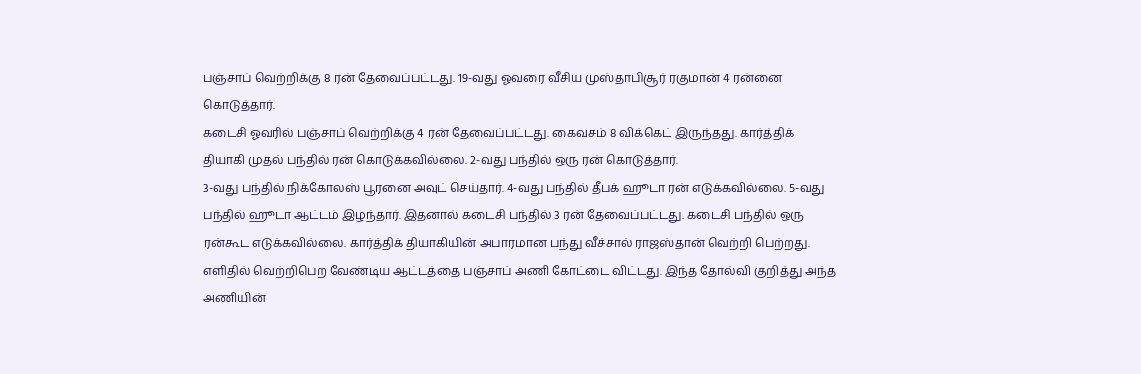பஞ்சாப் வெற்றிக்கு 8 ரன் தேவைப்பட்டது. 19-வது ஓவரை வீசிய முஸ்தாபிசூர் ரகுமான் 4 ரன்னை கொடுத்தார்.
கடைசி ஓவரில் பஞ்சாப் வெற்றிக்கு 4 ரன் தேவைப்பட்டது. கைவசம் 8 விக்கெட் இருந்தது. கார்த்திக் தியாகி முதல் பந்தில் ரன் கொடுக்கவில்லை. 2-வது பந்தில் ஒரு ரன் கொடுத்தார்.
3-வது பந்தில் நிக்கோலஸ் பூரனை அவுட் செய்தார். 4-வது பந்தில் தீபக் ஹூடா ரன் எடுக்கவில்லை. 5-வது பந்தில் ஹூடா ஆட்டம் இழந்தார். இதனால் கடைசி பந்தில் 3 ரன் தேவைப்பட்டது. கடைசி பந்தில் ஒரு ரன்கூட எடுக்கவில்லை. கார்த்திக் தியாகியின் அபாரமான பந்து வீச்சால் ராஜஸ்தான் வெற்றி பெற்றது.
எளிதில் வெற்றிபெற வேண்டிய ஆட்டத்தை பஞ்சாப் அணி கோட்டை விட்டது. இந்த தோல்வி குறித்து அந்த அணியின்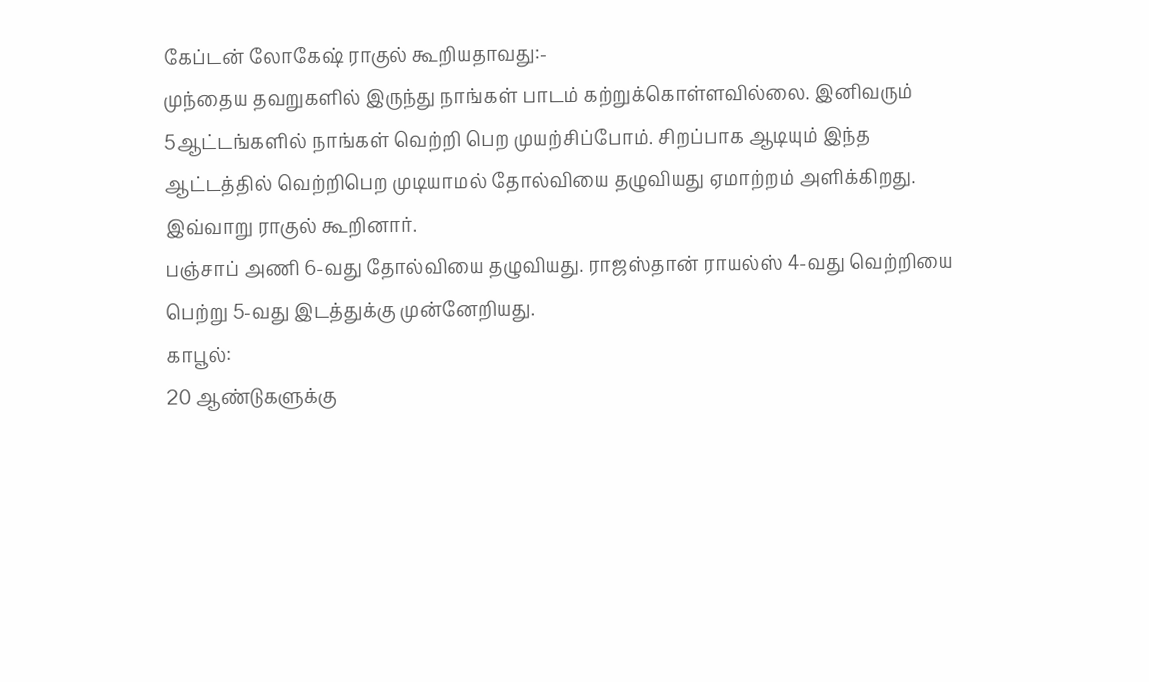கேப்டன் லோகேஷ் ராகுல் கூறியதாவது:-
முந்தைய தவறுகளில் இருந்து நாங்கள் பாடம் கற்றுக்கொள்ளவில்லை. இனிவரும் 5ஆட்டங்களில் நாங்கள் வெற்றி பெற முயற்சிப்போம். சிறப்பாக ஆடியும் இந்த ஆட்டத்தில் வெற்றிபெற முடியாமல் தோல்வியை தழுவியது ஏமாற்றம் அளிக்கிறது.
இவ்வாறு ராகுல் கூறினார்.
பஞ்சாப் அணி 6-வது தோல்வியை தழுவியது. ராஜஸ்தான் ராயல்ஸ் 4-வது வெற்றியை பெற்று 5-வது இடத்துக்கு முன்னேறியது.
காபூல்:
20 ஆண்டுகளுக்கு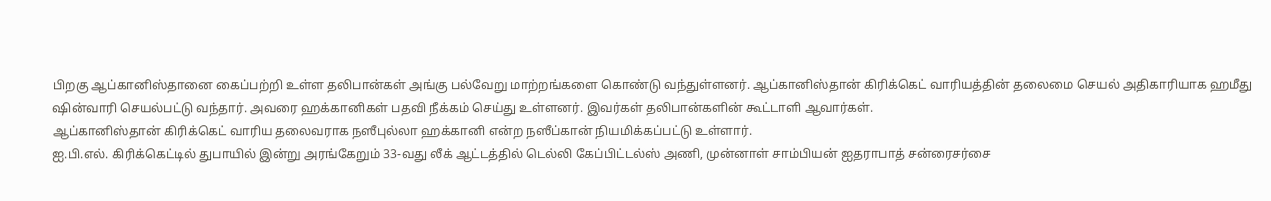பிறகு ஆப்கானிஸ்தானை கைப்பற்றி உள்ள தலிபான்கள் அங்கு பல்வேறு மாற்றங்களை கொண்டு வந்துள்ளனர். ஆப்கானிஸ்தான் கிரிக்கெட் வாரியத்தின் தலைமை செயல் அதிகாரியாக ஹமீது ஷின்வாரி செயல்பட்டு வந்தார். அவரை ஹக்கானிகள் பதவி நீக்கம் செய்து உள்ளனர். இவர்கள் தலிபான்களின் கூட்டாளி ஆவார்கள்.
ஆப்கானிஸ்தான் கிரிக்கெட் வாரிய தலைவராக நஸீபுல்லா ஹக்கானி என்ற நஸீப்கான் நியமிக்கப்பட்டு உள்ளார்.
ஐ.பி.எல். கிரிக்கெட்டில் துபாயில் இன்று அரங்கேறும் 33-வது லீக் ஆட்டத்தில் டெல்லி கேப்பிட்டல்ஸ் அணி, முன்னாள் சாம்பியன் ஐதராபாத் சன்ரைசர்சை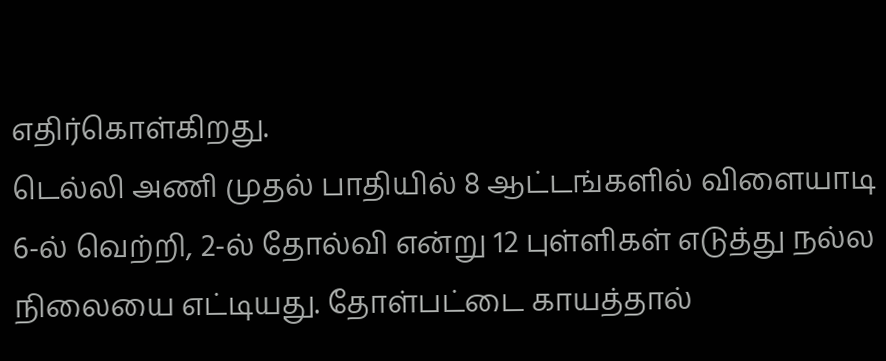எதிர்கொள்கிறது.
டெல்லி அணி முதல் பாதியில் 8 ஆட்டங்களில் விளையாடி 6-ல் வெற்றி, 2-ல் தோல்வி என்று 12 புள்ளிகள் எடுத்து நல்ல நிலையை எட்டியது. தோள்பட்டை காயத்தால்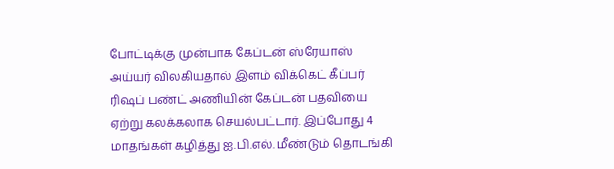போட்டிக்கு முன்பாக கேப்டன் ஸ்ரேயாஸ் அய்யர் விலகியதால் இளம் விக்கெட் கீப்பர் ரிஷப் பண்ட் அணியின் கேப்டன் பதவியை ஏற்று கலக்கலாக செயல்பட்டார். இப்போது 4 மாதங்கள் கழித்து ஐ.பி.எல். மீண்டும் தொடங்கி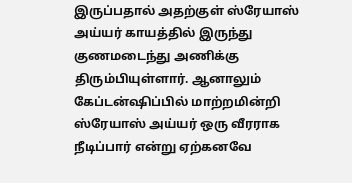இருப்பதால் அதற்குள் ஸ்ரேயாஸ் அய்யர் காயத்தில் இருந்து குணமடைந்து அணிக்கு திரும்பியுள்ளார். ஆனாலும் கேப்டன்ஷிப்பில் மாற்றமின்றி ஸ்ரேயாஸ் அய்யர் ஒரு வீரராக நீடிப்பார் என்று ஏற்கனவே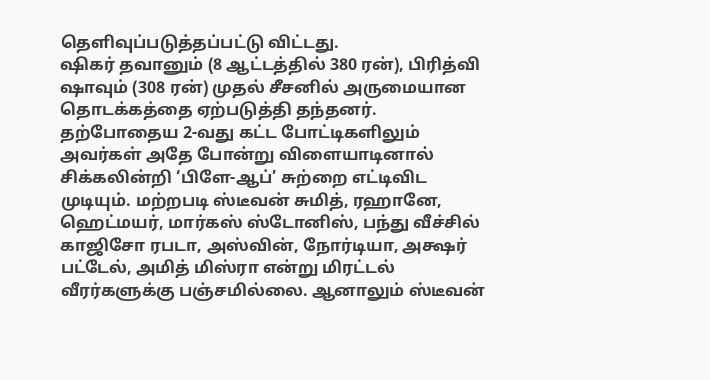தெளிவுப்படுத்தப்பட்டு விட்டது.
ஷிகர் தவானும் (8 ஆட்டத்தில் 380 ரன்), பிரித்வி ஷாவும் (308 ரன்) முதல் சீசனில் அருமையான தொடக்கத்தை ஏற்படுத்தி தந்தனர். தற்போதைய 2-வது கட்ட போட்டிகளிலும் அவர்கள் அதே போன்று விளையாடினால் சிக்கலின்றி ‘பிளே-ஆப்’ சுற்றை எட்டிவிட முடியும். மற்றபடி ஸ்டீவன் சுமித், ரஹானே, ஹெட்மயர், மார்கஸ் ஸ்டோனிஸ், பந்து வீச்சில் காஜிசோ ரபடா, அஸ்வின், நோர்டியா, அக்ஷர் பட்டேல், அமித் மிஸ்ரா என்று மிரட்டல் வீரர்களுக்கு பஞ்சமில்லை. ஆனாலும் ஸ்டீவன்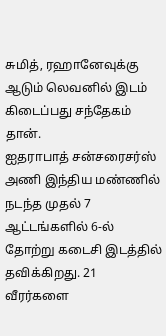சுமித், ரஹானேவுக்கு ஆடும் லெவனில் இடம் கிடைப்பது சந்தேகம் தான்.
ஐதராபாத் சன்சரைசர்ஸ் அணி இந்திய மண்ணில் நடந்த முதல் 7 ஆட்டங்களில் 6-ல் தோற்று கடைசி இடத்தில் தவிக்கிறது. 21 வீரர்களை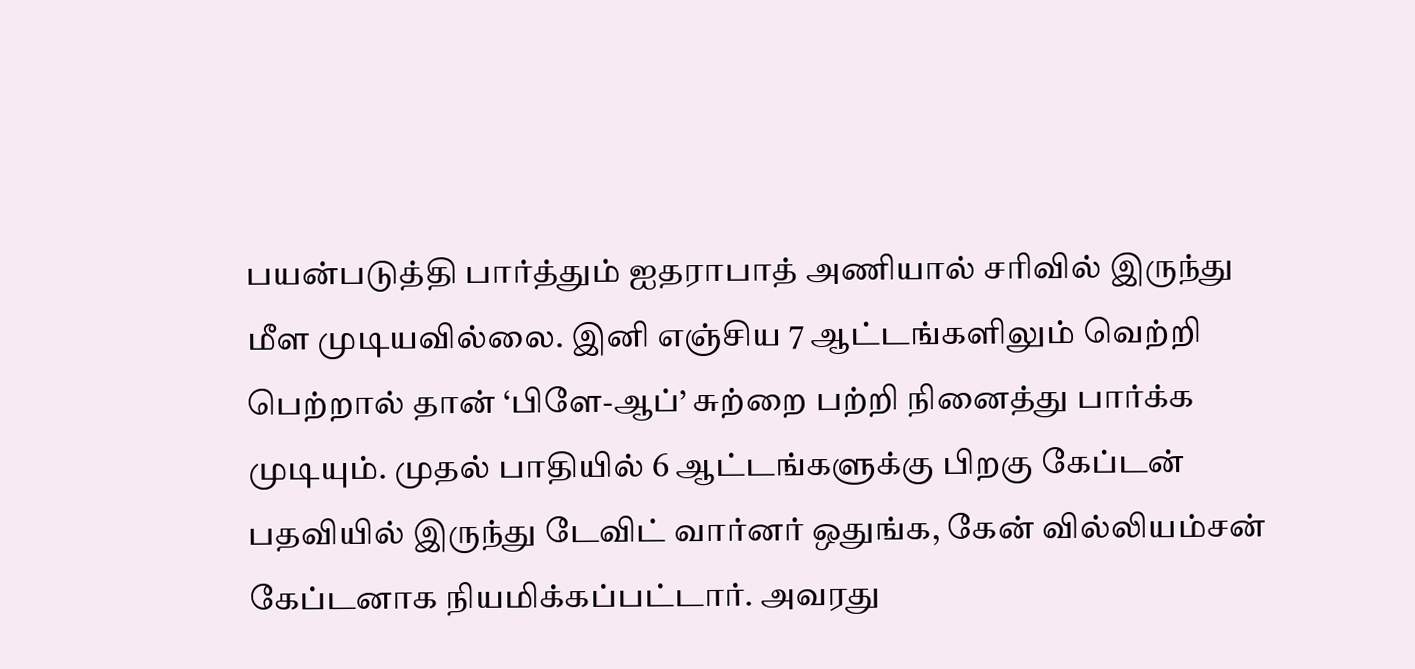பயன்படுத்தி பார்த்தும் ஐதராபாத் அணியால் சரிவில் இருந்து மீள முடியவில்லை. இனி எஞ்சிய 7 ஆட்டங்களிலும் வெற்றி பெற்றால் தான் ‘பிளே-ஆப்’ சுற்றை பற்றி நினைத்து பார்க்க முடியும். முதல் பாதியில் 6 ஆட்டங்களுக்கு பிறகு கேப்டன் பதவியில் இருந்து டேவிட் வார்னர் ஒதுங்க, கேன் வில்லியம்சன் கேப்டனாக நியமிக்கப்பட்டார். அவரது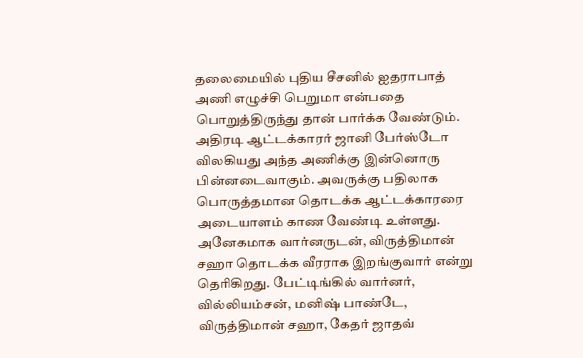தலைமையில் புதிய சீசனில் ஐதராபாத் அணி எழுச்சி பெறுமா என்பதை பொறுத்திருந்து தான் பார்க்க வேண்டும்.
அதிரடி ஆட்டக்காரர் ஜானி பேர்ஸ்டோ விலகியது அந்த அணிக்கு இன்னொரு பின்னடைவாகும். அவருக்கு பதிலாக பொருத்தமான தொடக்க ஆட்டக்காரரை அடையாளம் காண வேண்டி உள்ளது. அனேகமாக வார்னருடன், விருத்திமான் சஹா தொடக்க வீரராக இறங்குவார் என்று தெரிகிறது. பேட்டிங்கில் வார்னர், வில்லியம்சன், மனிஷ் பாண்டே, விருத்திமான் சஹா, கேதர் ஜாதவ்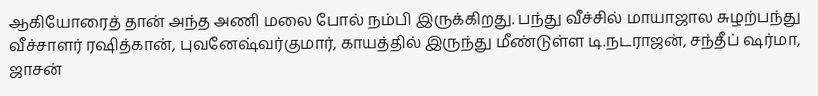ஆகியோரைத் தான் அந்த அணி மலை போல் நம்பி இருக்கிறது. பந்து வீச்சில் மாயாஜால சுழற்பந்து வீச்சாளர் ரஷித்கான், புவனேஷ்வர்குமார், காயத்தில் இருந்து மீண்டுள்ள டி.நடராஜன், சந்தீப் ஷர்மா, ஜாசன்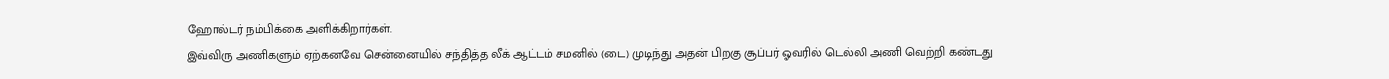ஹோல்டர் நம்பிக்கை அளிக்கிறார்கள்.
இவ்விரு அணிகளும் ஏற்கனவே சென்னையில் சந்தித்த லீக் ஆட்டம் சமனில் (டை) முடிந்து அதன் பிறகு சூப்பர் ஓவரில் டெல்லி அணி வெற்றி கண்டது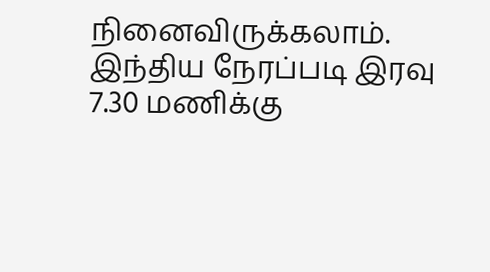நினைவிருக்கலாம். இந்திய நேரப்படி இரவு 7.30 மணிக்கு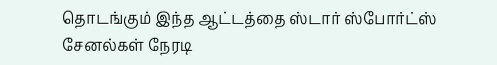தொடங்கும் இந்த ஆட்டத்தை ஸ்டார் ஸ்போர்ட்ஸ் சேனல்கள் நேரடி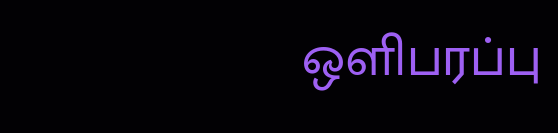ஒளிபரப்பு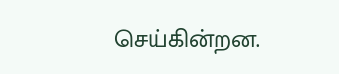செய்கின்றன.